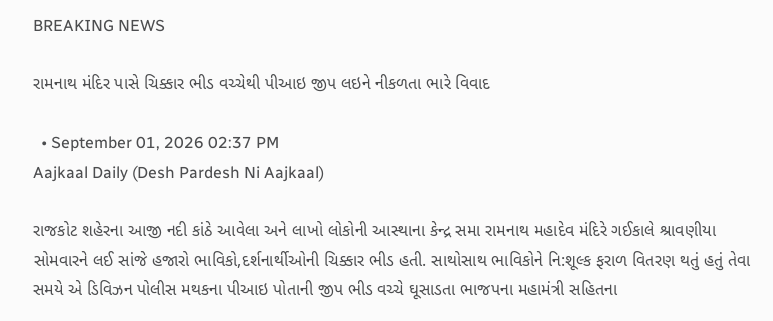BREAKING NEWS

રામનાથ મંદિર પાસે ચિક્કાર ભીડ વચ્ચેથી પીઆઇ જીપ લઇને નીકળતા ભારે વિવાદ

  • September 01, 2026 02:37 PM
Aajkaal Daily (Desh Pardesh Ni Aajkaal)

રાજકોટ શહેરના આજી નદી કાંઠે આવેલા અને લાખો લોકોની આસ્થાના કેન્દ્ર સમા રામનાથ મહાદેવ મંદિરે ગઈકાલે શ્રાવણીયા સોમવારને લઈ સાંજે હજારો ભાવિકો,દર્શનાર્થીઓની ચિક્કાર ભીડ હતી. સાથોસાથ ભાવિકોને નિ:શૂલ્ક ફરાળ વિતરણ થતું હતું તેવા સમયે એ ડિવિઝન પોલીસ મથકના પીઆઇ પોતાની જીપ ભીડ વચ્ચે ઘૂસાડતા ભાજપના મહામંત્રી સહિતના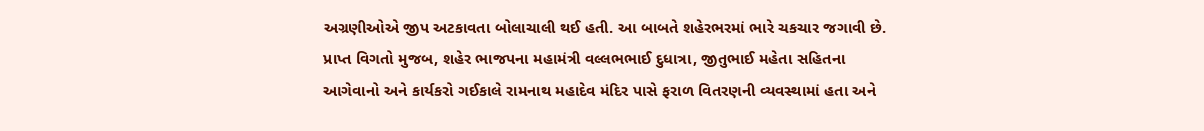અગ્રણીઓએ જીપ અટકાવતા બોલાચાલી થઈ હતી. આ બાબતે શહેરભરમાં ભારે ચકચાર જગાવી છે. પ્રાપ્ત વિગતો મુજબ, શહેર ભાજપના મહામંત્રી વલ્લભભાઈ દુધાત્રા, જીતુભાઈ મહેતા સહિતના આગેવાનો અને કાર્યકરો ગઈકાલે રામનાથ મહાદેવ મંદિર પાસે ફરાળ વિતરણની વ્યવસ્થામાં હતા અને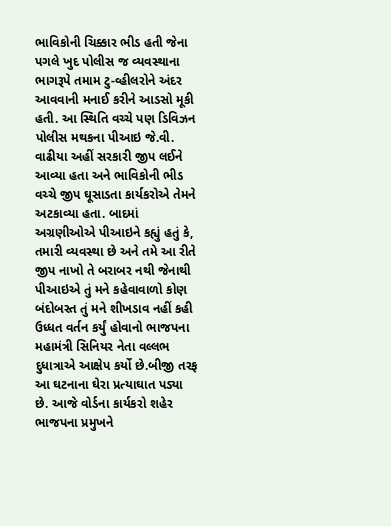ભાવિકોની ચિક્કાર ભીડ હતી જેના પગલે ખુદ પોલીસ જ વ્યવસ્થાના ભાગરૂપે તમામ ટુ-વ્હીલરોને અંદર આવવાની મનાઈ કરીને આડસો મૂકી હતી. આ સ્થિતિ વચ્ચે પણ ડિવિઝન પોલીસ મથકના પીઆઇ જે.વી. વાઢીયા અહીં સરકારી જીપ લઈને આવ્યા હતા અને ભાવિકોની ભીડ વચ્ચે જીપ ઘૂસાડતા કાર્યકરોએ તેમને અટકાવ્યા હતા. બાદમાં અગ્રણીઓએ પીઆઇને કહ્યું હતું કે, તમારી વ્યવસ્થા છે અને તમે આ રીતે જીપ નાખો તે બરાબર નથી જેનાથી પીઆઇએ તું મને કહેવાવાળો કોણ બંદોબસ્ત તું મને શીખડાવ નહીં કહી ઉધ્ધત વર્તન કર્યું હોવાનો ભાજપના મહામંત્રી સિનિયર નેતા વલ્લભ દુધાત્રાએ આક્ષેપ કર્યો છે.બીજી તરફ આ ઘટનાના ઘેરા પ્રત્યાઘાત પડ્યા છે. આજે વોર્ડના કાર્યકરો શહેર ભાજપના પ્રમુખને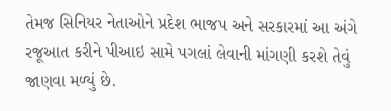તેમજ સિનિયર નેતાઓને પ્રદેશ ભાજપ અને સરકારમાં આ અંગે રજૂઆત કરીને પીઆઇ સામે પગલાં લેવાની માંગણી કરશે તેવું જાણવા મળ્યું છે.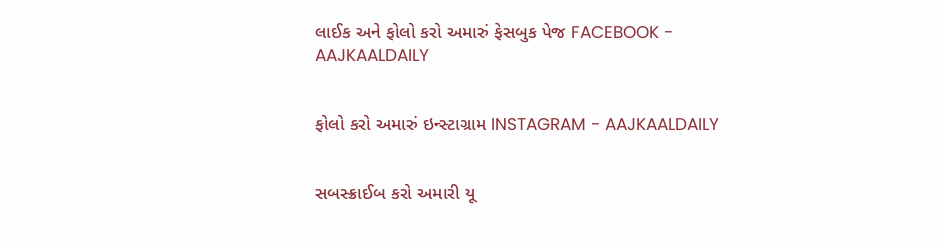લાઈક અને ફોલો કરો અમારું ફેસબુક પેજ FACEBOOK - AAJKAALDAILY


ફોલો કરો અમારું ઇન્સ્ટાગ્રામ INSTAGRAM - AAJKAALDAILY


સબસ્ક્રાઈબ કરો અમારી યૂ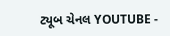ટ્યૂબ ચેનલ YOUTUBE -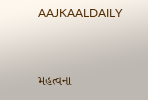AAJKAALDAILY


મહત્વના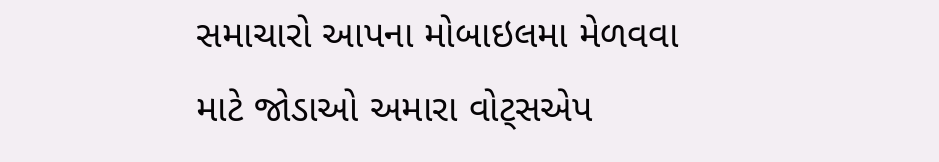સમાચારો આપના મોબાઇલમા મેળવવા માટે જોડાઓ અમારા વોટ્સએપ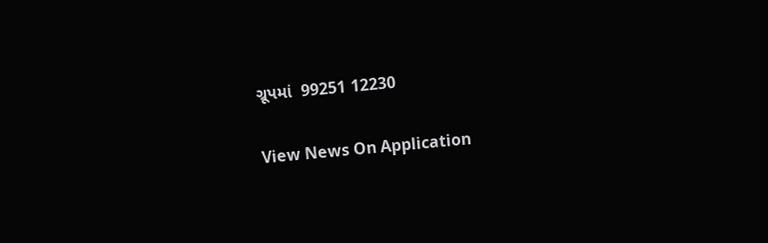ગ્રૂપમાં  99251 12230

View News On Application